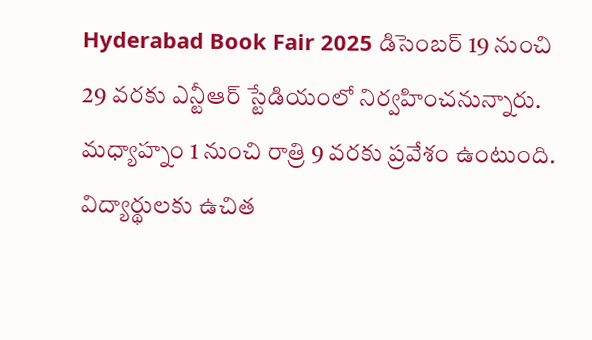Hyderabad Book Fair 2025 డిసెంబర్ 19 నుంచి 29 వరకు ఎన్టీఆర్ స్టేడియంలో నిర్వహించనున్నారు. మధ్యాహ్నం 1 నుంచి రాత్రి 9 వరకు ప్రవేశం ఉంటుంది. విద్యార్థులకు ఉచిత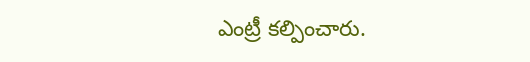ఎంట్రీ కల్పించారు.